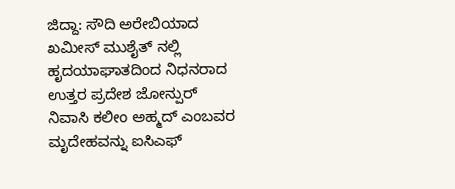ಜಿದ್ದಾ: ಸೌದಿ ಅರೇಬಿಯಾದ ಖಮೀಸ್ ಮುಶೈತ್ ನಲ್ಲಿ ಹೃದಯಾಘಾತದಿಂದ ನಿಧನರಾದ ಉತ್ತರ ಪ್ರದೇಶ ಜೋನ್ಪುರ್ ನಿವಾಸಿ ಕಲೀಂ ಅಹ್ಮದ್ ಎಂಬವರ ಮೃದೇಹವನ್ನು ಐಸಿಎಫ್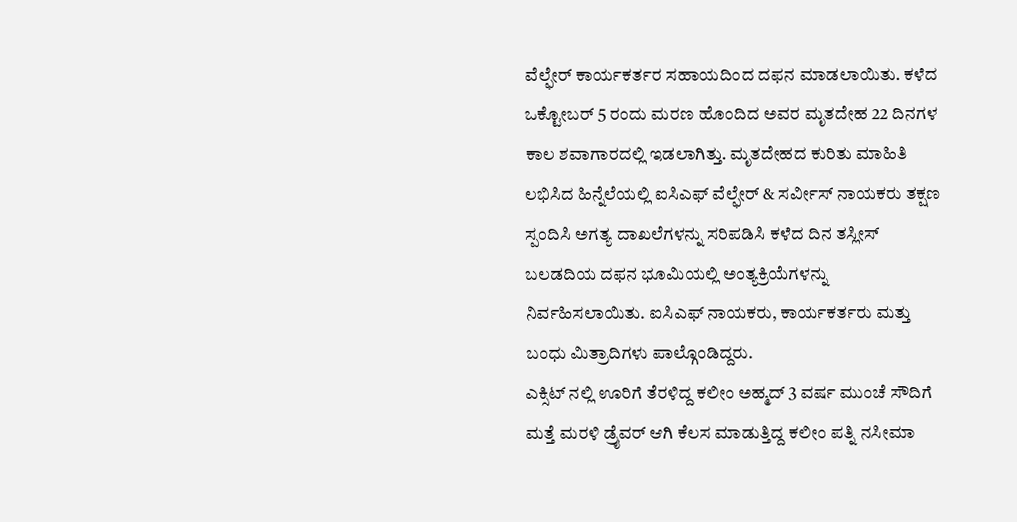ವೆಲ್ಫೇರ್ ಕಾರ್ಯಕರ್ತರ ಸಹಾಯದಿಂದ ದಫನ ಮಾಡಲಾಯಿತು. ಕಳೆದ ಒಕ್ಟೋಬರ್ 5 ರಂದು ಮರಣ ಹೊಂದಿದ ಅವರ ಮೃತದೇಹ 22 ದಿನಗಳ ಕಾಲ ಶವಾಗಾರದಲ್ಲಿ ಇಡಲಾಗಿತ್ತು. ಮೃತದೇಹದ ಕುರಿತು ಮಾಹಿತಿ ಲಭಿಸಿದ ಹಿನ್ನೆಲೆಯಲ್ಲಿ ಐಸಿಎಫ್ ವೆಲ್ಫೇರ್ & ಸರ್ವೀಸ್ ನಾಯಕರು ತಕ್ಷಣ ಸ್ಪಂದಿಸಿ ಅಗತ್ಯ ದಾಖಲೆಗಳನ್ನು ಸರಿಪಡಿಸಿ ಕಳೆದ ದಿನ ತಸ್ಲೀಸ್ ಬಲಡದಿಯ ದಫನ ಭೂಮಿಯಲ್ಲಿ ಅಂತ್ಯಕ್ರಿಯೆಗಳನ್ನು ನಿರ್ವಹಿಸಲಾಯಿತು. ಐಸಿಎಫ್ ನಾಯಕರು, ಕಾರ್ಯಕರ್ತರು ಮತ್ತು ಬಂಧು ಮಿತ್ರಾದಿಗಳು ಪಾಲ್ಗೊಂಡಿದ್ದರು.
ಎಕ್ಸಿಟ್ ನಲ್ಲಿ ಊರಿಗೆ ತೆರಳಿದ್ದ ಕಲೀಂ ಅಹ್ಮದ್ 3 ವರ್ಷ ಮುಂಚೆ ಸೌದಿಗೆ ಮತ್ತೆ ಮರಳಿ ಡ್ರೈವರ್ ಆಗಿ ಕೆಲಸ ಮಾಡುತ್ತಿದ್ದ ಕಲೀಂ ಪತ್ನಿ ನಸೀಮಾ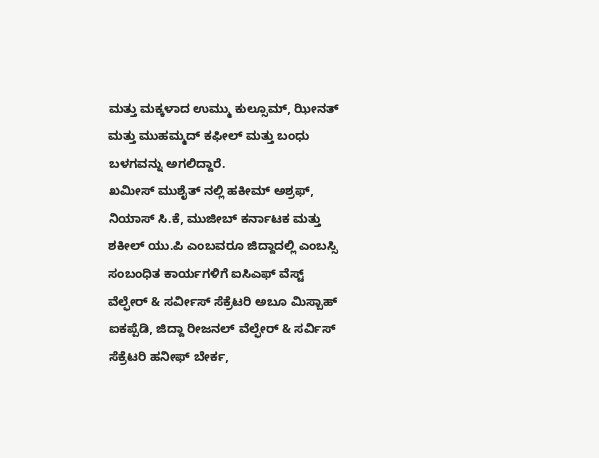ಮತ್ತು ಮಕ್ಕಳಾದ ಉಮ್ಮು ಕುಲ್ಸೂಮ್, ಝೀನತ್ ಮತ್ತು ಮುಹಮ್ಮದ್ ಕಫೀಲ್ ಮತ್ತು ಬಂಧು ಬಳಗವನ್ನು ಅಗಲಿದ್ದಾರೆ.
ಖಮೀಸ್ ಮುಶೈತ್ ನಲ್ಲಿ ಹಕೀಮ್ ಅಶ್ರಫ್, ನಿಯಾಸ್ ಸಿ.ಕೆ, ಮುಜೀಬ್ ಕರ್ನಾಟಕ ಮತ್ತು ಶಕೀಲ್ ಯು.ಪಿ ಎಂಬವರೂ ಜಿದ್ದಾದಲ್ಲಿ ಎಂಬಸ್ಸಿ ಸಂಬಂಧಿತ ಕಾರ್ಯಗಳಿಗೆ ಐಸಿಎಫ್ ವೆಸ್ಟ್ ವೆಲ್ಫೇರ್ & ಸರ್ವೀಸ್ ಸೆಕ್ರೆಟರಿ ಅಬೂ ಮಿಸ್ಬಾಹ್ ಐಕಪ್ಪೆಡಿ, ಜಿದ್ದಾ ರೀಜನಲ್ ವೆಲ್ಫೇರ್ & ಸರ್ವಿಸ್ ಸೆಕ್ರೆಟರಿ ಹನೀಫ್ ಬೇರ್ಕ,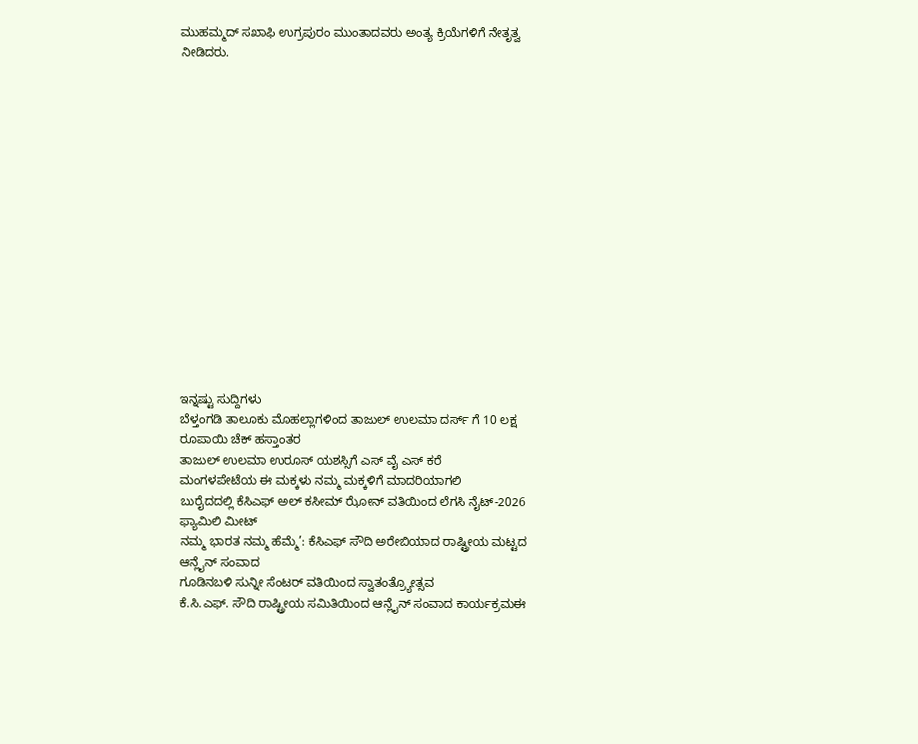ಮುಹಮ್ಮದ್ ಸಖಾಫಿ ಉಗ್ರಪುರಂ ಮುಂತಾದವರು ಅಂತ್ಯ ಕ್ರಿಯೆಗಳಿಗೆ ನೇತೃತ್ವ ನೀಡಿದರು.
















ಇನ್ನಷ್ಟು ಸುದ್ದಿಗಳು
ಬೆಳ್ತಂಗಡಿ ತಾಲೂಕು ಮೊಹಲ್ಲಾಗಳಿಂದ ತಾಜುಲ್ ಉಲಮಾ ದರ್ಸ್ ಗೆ 10 ಲಕ್ಷ ರೂಪಾಯಿ ಚೆಕ್ ಹಸ್ತಾಂತರ
ತಾಜುಲ್ ಉಲಮಾ ಉರೂಸ್ ಯಶಸ್ಸಿಗೆ ಎಸ್ ವೈ ಎಸ್ ಕರೆ
ಮಂಗಳಪೇಟೆಯ ಈ ಮಕ್ಕಳು ನಮ್ಮ ಮಕ್ಕಳಿಗೆ ಮಾದರಿಯಾಗಲಿ
ಬುರೈದದಲ್ಲಿ ಕೆಸಿಎಫ್ ಅಲ್ ಕಸೀಮ್ ಝೋನ್ ವತಿಯಿಂದ ಲೆಗಸಿ ನೈಟ್-2026 ಫ್ಯಾಮಿಲಿ ಮೀಟ್
ನಮ್ಮ ಭಾರತ ನಮ್ಮ ಹೆಮ್ಮೆ’: ಕೆಸಿಎಫ್ ಸೌದಿ ಅರೇಬಿಯಾದ ರಾಷ್ಟ್ರೀಯ ಮಟ್ಟದ ಆನ್ಲೈನ್ ಸಂವಾದ
ಗೂಡಿನಬಳಿ ಸುನ್ನೀ ಸೆಂಟರ್ ವತಿಯಿಂದ ಸ್ವಾತಂತ್ರ್ಯೋತ್ಸವ
ಕೆ.ಸಿ.ಎಫ್. ಸೌದಿ ರಾಷ್ಟ್ರೀಯ ಸಮಿತಿಯಿಂದ ಆನ್ಲೈನ್ ಸಂವಾದ ಕಾರ್ಯಕ್ರಮಈ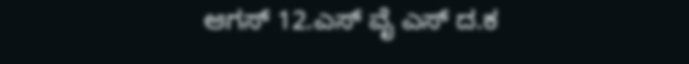ಆಗಸ್ 12.ಎಸ್ ವೈ ಎಸ್ ದ.ಕ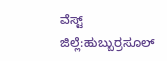ವೆಸ್ಟ್ ಜಿಲ್ಲೆ:ಹುಬ್ಬುರ್ರಸೂಲ್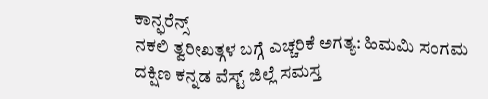ಕಾನ್ಫರೆನ್ಸ್
ನಕಲಿ ತ್ವರೀಖತ್ಗಳ ಬಗ್ಗೆ ಎಚ್ಚರಿಕೆ ಅಗತ್ಯ: ಹಿಮಮಿ ಸಂಗಮ
ದಕ್ಷಿಣ ಕನ್ನಡ ವೆಸ್ಟ್ ಜಿಲ್ಲೆ ಸಮಸ್ತ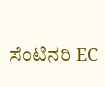ಸೆಂಟಿನರಿ EC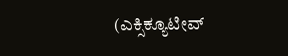(ಎಕ್ಸಿಕ್ಯೂಟೀವ್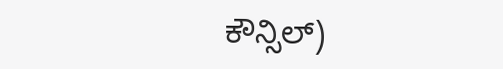ಕೌನ್ಸಿಲ್)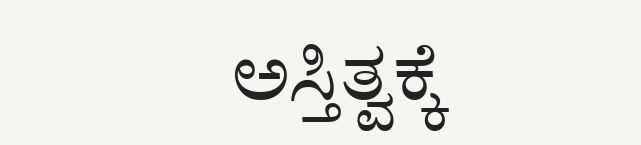ಅಸ್ತಿತ್ವಕ್ಕೆ